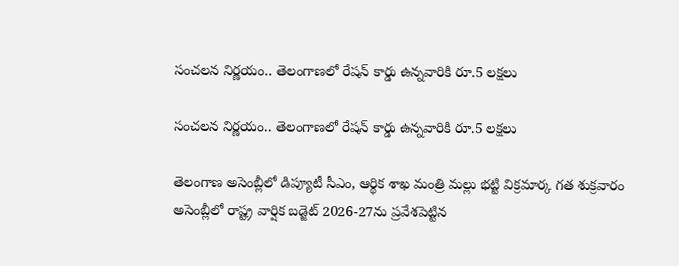సంచలన నిర్ణయం.. తెలంగాణలో రేషన్ కార్డు ఉన్నవారికి రూ.5 లక్షలు

సంచలన నిర్ణయం.. తెలంగాణలో రేషన్ కార్డు ఉన్నవారికి రూ.5 లక్షలు

తెలంగాణ అసెంబ్లీలో డిప్యూటీ సీఎం, ఆర్థిక శాఖ మంత్రి మల్లు భట్టి విక్రమార్క గత శుక్రవారం అసెంబ్లీలో రాష్ట్ర వార్షిక బడ్జెట్ 2026-27ను ప్రవేశపెట్టిన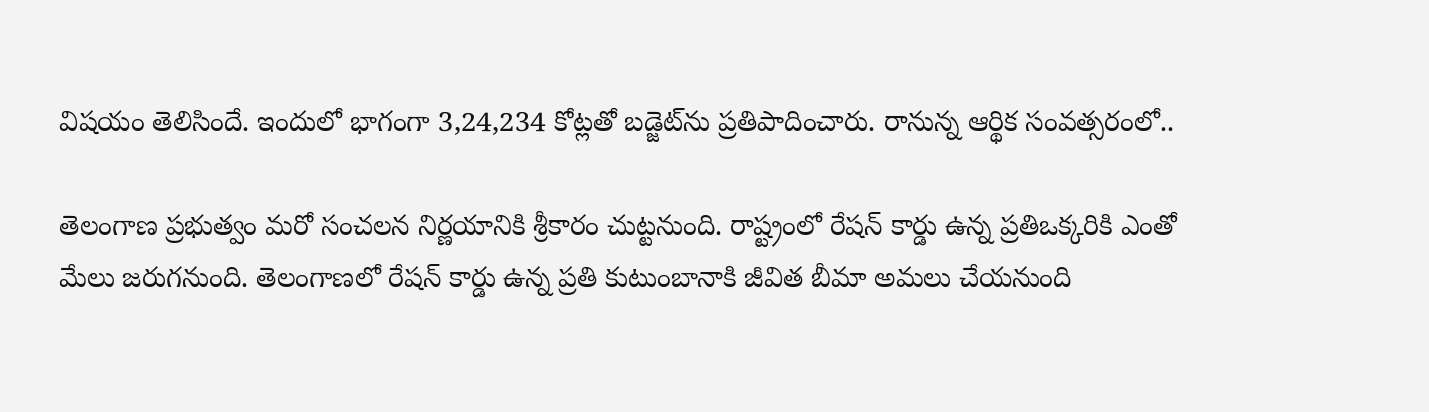విషయం తెలిసిందే. ఇందులో భాగంగా 3,24,234 కోట్లతో బడ్జెట్‌ను ప్రతిపాదించారు. రానున్న ఆర్థిక సంవత్సరంలో..

తెలంగాణ ప్రభుత్వం మరో సంచలన నిర్ణయానికి శ్రీకారం చుట్టనుంది. రాష్ట్రంలో రేషన్‌ కార్డు ఉన్న ప్రతిఒక్కరికి ఎంతో మేలు జరుగనుంది. తెలంగాణలో రేషన్ కార్డు ఉన్న ప్రతి కుటుంబానాకి జీవిత బీమా అమలు చేయనుంది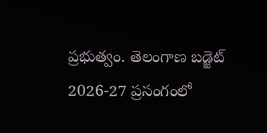ప్రభుత్వం. తెలంగాణ బడ్జెట్ 2026-27 ప్రసంగంలో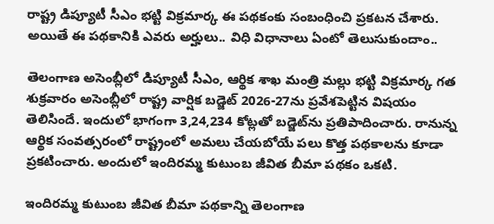రాష్ట్ర డిప్యూటీ సీఎం భట్టి విక్రమార్క ఈ పథకంకు సంబంధించి ప్రకటన చేశారు. అయితే ఈ పథకానికి ఎవరు అర్హులు.. విధి విధానాలు ఏంటో తెలుసుకుందాం..

తెలంగాణ అసెంబ్లీలో డిప్యూటీ సీఎం, ఆర్థిక శాఖ మంత్రి మల్లు భట్టి విక్రమార్క గత శుక్రవారం అసెంబ్లీలో రాష్ట్ర వార్షిక బడ్జెట్ 2026-27ను ప్రవేశపెట్టిన విషయం తెలిసిందే. ఇందులో భాగంగా 3,24,234 కోట్లతో బడ్జెట్‌ను ప్రతిపాదించారు. రానున్న ఆర్థిక సంవత్సరంలో రాష్ట్రంలో అమలు చేయబోయే పలు కొత్త పథకాలను కూడా ప్రకటించారు. అందులో ఇందిరమ్మ కుటుంబ జీవిత బీమా పథకం ఒకటి.

ఇందిరమ్మ కుటుంబ జీవిత బీమా పథకాన్ని తెలంగాణ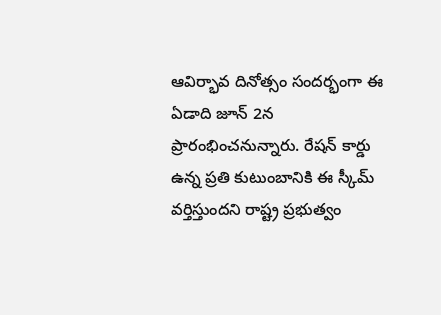ఆవిర్భావ దినోత్సం సందర్భంగా ఈ ఏడాది జూన్ 2న ప్రారంభించనున్నారు. రేషన్ కార్డు ఉన్న ప్రతి కుటుంబానికి ఈ స్కీమ్‌ వర్తిస్తుందని రాష్ట్ర ప్రభుత్వం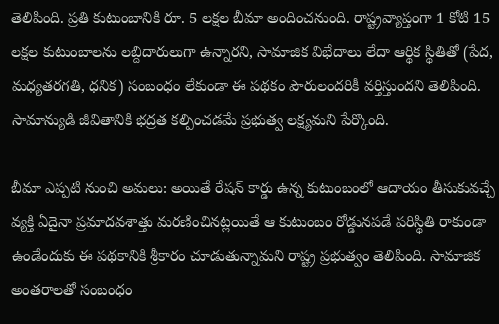తెలిపింది. ప్రతి కుటుంబానికి రూ. 5 లక్షల బీమా అందించనుంది. రాష్ట్రవ్యాప్తంగా 1 కోటి 15 లక్షల కుటుంబాలను లబ్దిదారులుగా ఉన్నారని, సామాజిక విభేదాలు లేదా ఆర్థిక స్థితితో (పేద, మధ్యతరగతి, ధనిక) సంబంధం లేకుండా ఈ పథకం పౌరులందరికీ వర్తిస్తుందని తెలిపింది. సామాన్యుడి జీవితానికి భద్రత కల్పించడమే ప్రభుత్వ లక్ష్యమని పేర్కొంది.

బీమా ఎప్పటి నుంచి అమలు: అయితే రేషన్‌ కార్డు ఉన్న కుటుంబంలో ఆదాయం తీసుకువచ్చే వ్యక్తి ఏదైనా ప్రమాదవశాత్తు మరణించినట్లయితే ఆ కుటుంబం రోడ్డునపడే పరిస్థితి రాకుండా ఉండేందుకు ఈ పథకానికి శ్రీకారం చూడుతున్నామని రాష్ట్ర ప్రభుత్వం తెలిపింది. సామాజిక అంతరాలతో సంబంధం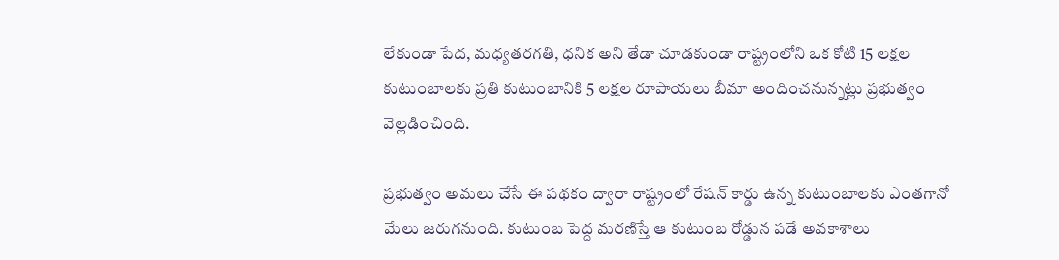లేకుండా పేద, మధ్యతరగతి, ధనిక అని తేడా చూడకుండా రాష్ట్రంలోని ఒక కోటి 15 లక్షల కుటుంబాలకు ప్రతి కుటుంబానికి 5 లక్షల రూపాయలు బీమా అందించనున్నట్లు ప్రభుత్వం వెల్లడించింది.

ప్రభుత్వం అమలు చేసే ఈ పథకం ద్వారా రాష్ట్రంలో రేషన్‌ కార్డు ఉన్న కుటుంబాలకు ఎంతగానో మేలు జరుగనుంది. కుటుంబ పెద్ద మరణిస్తే ఆ కుటుంబ రోడ్డున పడే అవకాశాలు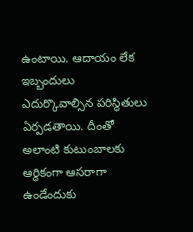ఉంటాయి. ఆదాయం లేక ఇబ్బందులు ఎదుర్కొవాల్సిన పరిస్థితులు ఏర్పడతాయి. దీంతో అలాంటి కుటుంబాలకు ఆర్థికంగా ఆసరాగా ఉండేందుకు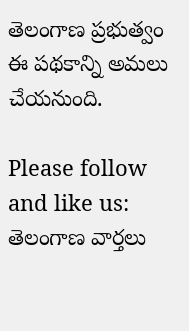తెలంగాణ ప్రభుత్వం ఈ పథకాన్ని అమలు చేయనుంది.

Please follow and like us:
తెలంగాణ వార్తలు